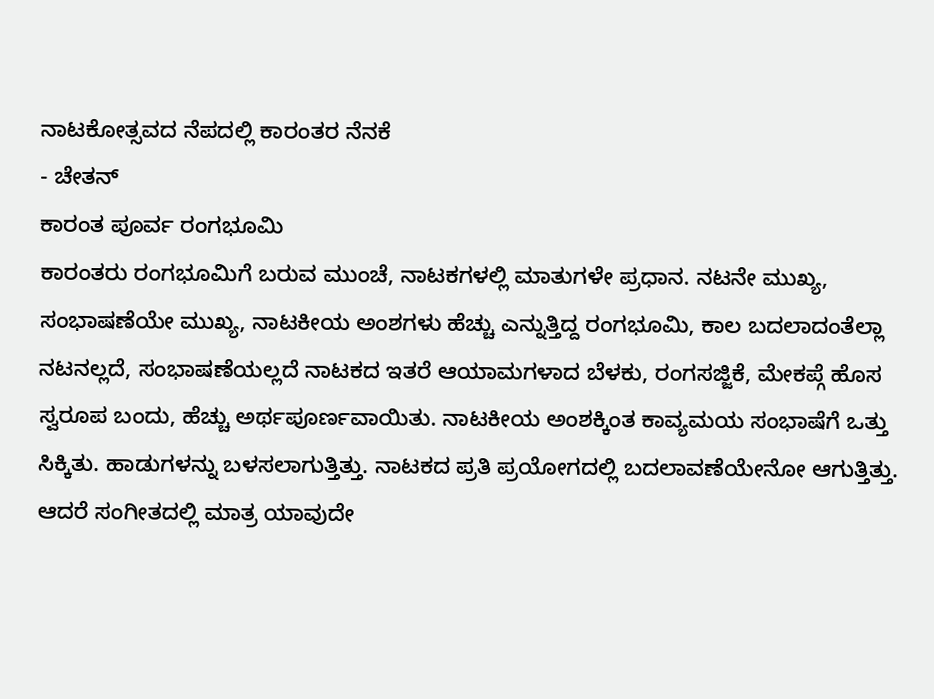ನಾಟಕೋತ್ಸವದ ನೆಪದಲ್ಲಿ ಕಾರಂತರ ನೆನಕೆ
- ಚೇತನ್
ಕಾರಂತ ಪೂರ್ವ ರಂಗಭೂಮಿ
ಕಾರಂತರು ರಂಗಭೂಮಿಗೆ ಬರುವ ಮುಂಚೆ, ನಾಟಕಗಳಲ್ಲಿ ಮಾತುಗಳೇ ಪ್ರಧಾನ. ನಟನೇ ಮುಖ್ಯ, ಸಂಭಾಷಣೆಯೇ ಮುಖ್ಯ, ನಾಟಕೀಯ ಅಂಶಗಳು ಹೆಚ್ಚು ಎನ್ನುತ್ತಿದ್ದ ರಂಗಭೂಮಿ, ಕಾಲ ಬದಲಾದಂತೆಲ್ಲಾ ನಟನಲ್ಲದೆ, ಸಂಭಾಷಣೆಯಲ್ಲದೆ ನಾಟಕದ ಇತರೆ ಆಯಾಮಗಳಾದ ಬೆಳಕು, ರಂಗಸಜ್ಜಿಕೆ, ಮೇಕಪ್ಗೆ ಹೊಸ ಸ್ವರೂಪ ಬಂದು, ಹೆಚ್ಚು ಅರ್ಥಪೂರ್ಣವಾಯಿತು. ನಾಟಕೀಯ ಅಂಶಕ್ಕಿಂತ ಕಾವ್ಯಮಯ ಸಂಭಾಷೆಗೆ ಒತ್ತು ಸಿಕ್ಕಿತು. ಹಾಡುಗಳನ್ನು ಬಳಸಲಾಗುತ್ತಿತ್ತು. ನಾಟಕದ ಪ್ರತಿ ಪ್ರಯೋಗದಲ್ಲಿ ಬದಲಾವಣೆಯೇನೋ ಆಗುತ್ತಿತ್ತು. ಆದರೆ ಸಂಗೀತದಲ್ಲಿ ಮಾತ್ರ ಯಾವುದೇ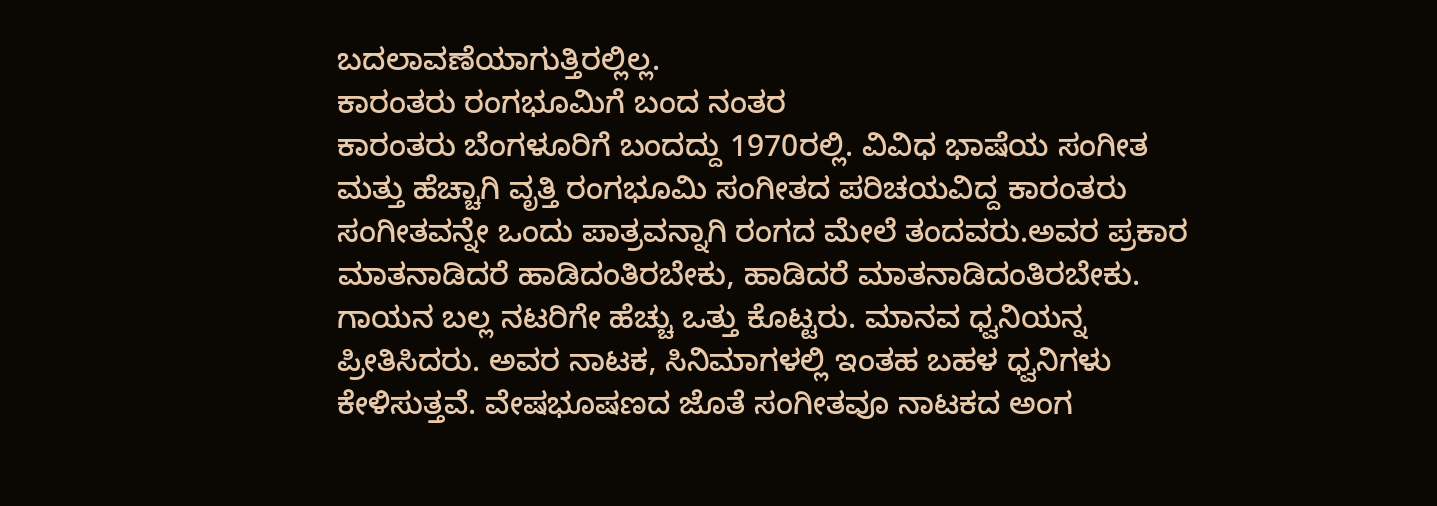ಬದಲಾವಣೆಯಾಗುತ್ತಿರಲ್ಲಿಲ್ಲ.
ಕಾರಂತರು ರಂಗಭೂಮಿಗೆ ಬಂದ ನಂತರ
ಕಾರಂತರು ಬೆಂಗಳೂರಿಗೆ ಬಂದದ್ದು 1970ರಲ್ಲಿ. ವಿವಿಧ ಭಾಷೆಯ ಸಂಗೀತ ಮತ್ತು ಹೆಚ್ಚಾಗಿ ವೃತ್ತಿ ರಂಗಭೂಮಿ ಸಂಗೀತದ ಪರಿಚಯವಿದ್ದ ಕಾರಂತರು ಸಂಗೀತವನ್ನೇ ಒಂದು ಪಾತ್ರವನ್ನಾಗಿ ರಂಗದ ಮೇಲೆ ತಂದವರು.ಅವರ ಪ್ರಕಾರ ಮಾತನಾಡಿದರೆ ಹಾಡಿದಂತಿರಬೇಕು, ಹಾಡಿದರೆ ಮಾತನಾಡಿದಂತಿರಬೇಕು. ಗಾಯನ ಬಲ್ಲ ನಟರಿಗೇ ಹೆಚ್ಚು ಒತ್ತು ಕೊಟ್ಟರು. ಮಾನವ ಧ್ವನಿಯನ್ನ ಪ್ರೀತಿಸಿದರು. ಅವರ ನಾಟಕ, ಸಿನಿಮಾಗಳಲ್ಲಿ ಇಂತಹ ಬಹಳ ಧ್ವನಿಗಳು ಕೇಳಿಸುತ್ತವೆ. ವೇಷಭೂಷಣದ ಜೊತೆ ಸಂಗೀತವೂ ನಾಟಕದ ಅಂಗ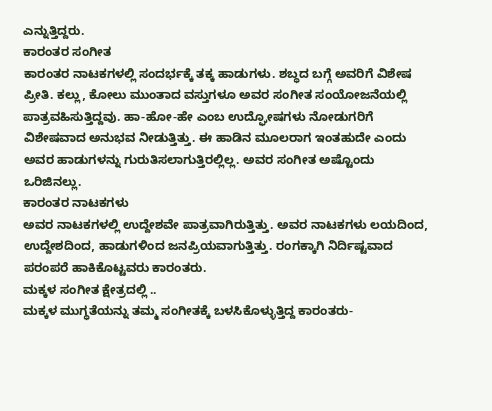ಎನ್ನುತ್ತಿದ್ದರು.
ಕಾರಂತರ ಸಂಗೀತ
ಕಾರಂತರ ನಾಟಕಗಳಲ್ಲಿ ಸಂದರ್ಭಕ್ಕೆ ತಕ್ಕ ಹಾಡುಗಳು. ಶಬ್ಧದ ಬಗ್ಗೆ ಅವರಿಗೆ ವಿಶೇಷ ಪ್ರೀತಿ. ಕಲ್ಲು, ಕೋಲು ಮುಂತಾದ ವಸ್ತುಗಳೂ ಅವರ ಸಂಗೀತ ಸಂಯೋಜನೆಯಲ್ಲಿ ಪಾತ್ರವಹಿಸುತ್ತಿದ್ದವು. ಹಾ-ಹೋ-ಹೇ ಎಂಬ ಉದ್ಘೋಷಗಳು ನೋಡುಗರಿಗೆ ವಿಶೇಷವಾದ ಅನುಭವ ನೀಡುತ್ತಿತ್ತು. ಈ ಹಾಡಿನ ಮೂಲರಾಗ ಇಂತಹುದೇ ಎಂದು ಅವರ ಹಾಡುಗಳನ್ನು ಗುರುತಿಸಲಾಗುತ್ತಿರಲ್ಲಿಲ್ಲ. ಅವರ ಸಂಗೀತ ಅಷ್ಟೊಂದು ಒರಿಜಿನಲ್ಲು.
ಕಾರಂತರ ನಾಟಕಗಳು
ಅವರ ನಾಟಕಗಳಲ್ಲಿ ಉದ್ದೇಶವೇ ಪಾತ್ರವಾಗಿರುತ್ತಿತ್ತು. ಅವರ ನಾಟಕಗಳು ಲಯದಿಂದ, ಉದ್ದೇಶದಿಂದ, ಹಾಡುಗಳಿಂದ ಜನಪ್ರಿಯವಾಗುತ್ತಿತ್ತು. ರಂಗಕ್ಕಾಗಿ ನಿರ್ದಿಷ್ಟವಾದ ಪರಂಪರೆ ಹಾಕಿಕೊಟ್ಟವರು ಕಾರಂತರು.
ಮಕ್ಕಳ ಸಂಗೀತ ಕ್ಷೇತ್ರದಲ್ಲಿ ..
ಮಕ್ಕಳ ಮುಗ್ಧತೆಯನ್ನು ತಮ್ಮ ಸಂಗೀತಕ್ಕೆ ಬಳಸಿಕೊಳ್ಳುತ್ತಿದ್ದ ಕಾರಂತರು-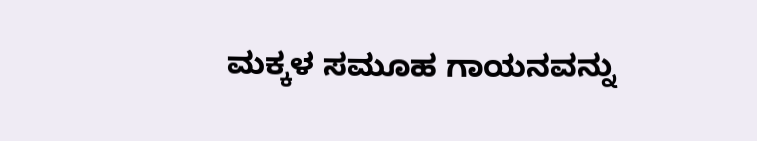ಮಕ್ಕಳ ಸಮೂಹ ಗಾಯನವನ್ನು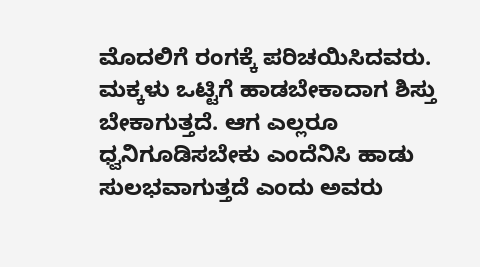ಮೊದಲಿಗೆ ರಂಗಕ್ಕೆ ಪರಿಚಯಿಸಿದವರು. ಮಕ್ಕಳು ಒಟ್ಟಿಗೆ ಹಾಡಬೇಕಾದಾಗ ಶಿಸ್ತು ಬೇಕಾಗುತ್ತದೆ. ಆಗ ಎಲ್ಲರೂ ಧ್ವನಿಗೂಡಿಸಬೇಕು ಎಂದೆನಿಸಿ ಹಾಡು ಸುಲಭವಾಗುತ್ತದೆ ಎಂದು ಅವರು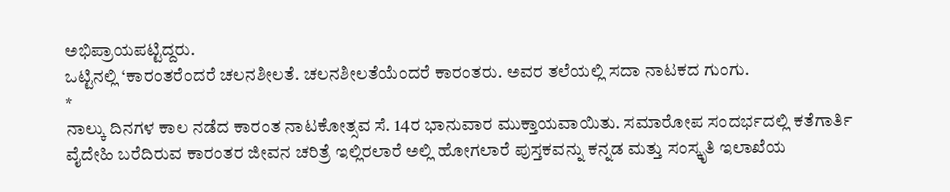ಅಭಿಪ್ರಾಯಪಟ್ಟಿದ್ದರು.
ಒಟ್ಟಿನಲ್ಲಿ ‘ಕಾರಂತರೆಂದರೆ ಚಲನಶೀಲತೆ. ಚಲನಶೀಲತೆಯೆಂದರೆ ಕಾರಂತರು. ಅವರ ತಲೆಯಲ್ಲಿ ಸದಾ ನಾಟಕದ ಗುಂಗು.
*
ನಾಲ್ಕು ದಿನಗಳ ಕಾಲ ನಡೆದ ಕಾರಂತ ನಾಟಕೋತ್ಸವ ಸೆ. 14ರ ಭಾನುವಾರ ಮುಕ್ತಾಯವಾಯಿತು. ಸಮಾರೋಪ ಸಂದರ್ಭದಲ್ಲಿ ಕತೆಗಾರ್ತಿ ವೈದೇಹಿ ಬರೆದಿರುವ ಕಾರಂತರ ಜೀವನ ಚರಿತ್ರೆ ಇಲ್ಲಿರಲಾರೆ ಅಲ್ಲಿ ಹೋಗಲಾರೆ ಪುಸ್ತಕವನ್ನು ಕನ್ನಡ ಮತ್ತು ಸಂಸ್ಕೃತಿ ಇಲಾಖೆಯ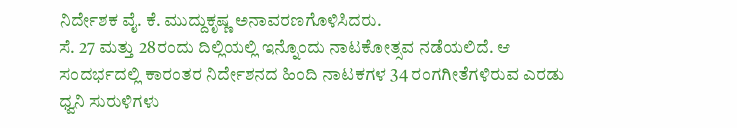ನಿರ್ದೇಶಕ ವೈ. ಕೆ. ಮುದ್ದುಕೃಷ್ಣ ಅನಾವರಣಗೊಳಿಸಿದರು.
ಸೆ. 27 ಮತ್ತು 28ರಂದು ದಿಲ್ಲಿಯಲ್ಲಿ ಇನ್ನೊಂದು ನಾಟಕೋತ್ಸವ ನಡೆಯಲಿದೆ. ಆ ಸಂದರ್ಭದಲ್ಲಿ ಕಾರಂತರ ನಿರ್ದೇಶನದ ಹಿಂದಿ ನಾಟಕಗಳ 34 ರಂಗಗೀತೆಗಳಿರುವ ಎರಡು ಧ್ವನಿ ಸುರುಳಿಗಳು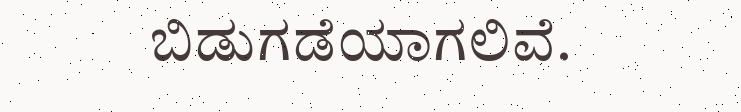ಬಿಡುಗಡೆಯಾಗಲಿವೆ.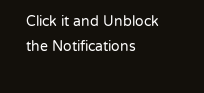Click it and Unblock the Notifications